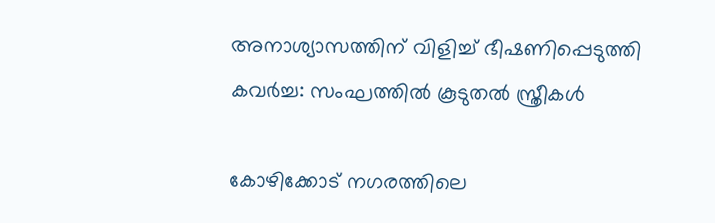അനാശ്യാസത്തിന് വിളിച്ച് ഭീഷണിപ്പെടുത്തി കവര്‍ച്ച: സംഘത്തില്‍ കൂടുതല്‍ സ്ത്രീകള്‍

കോഴിക്കോട് നഗരത്തിലെ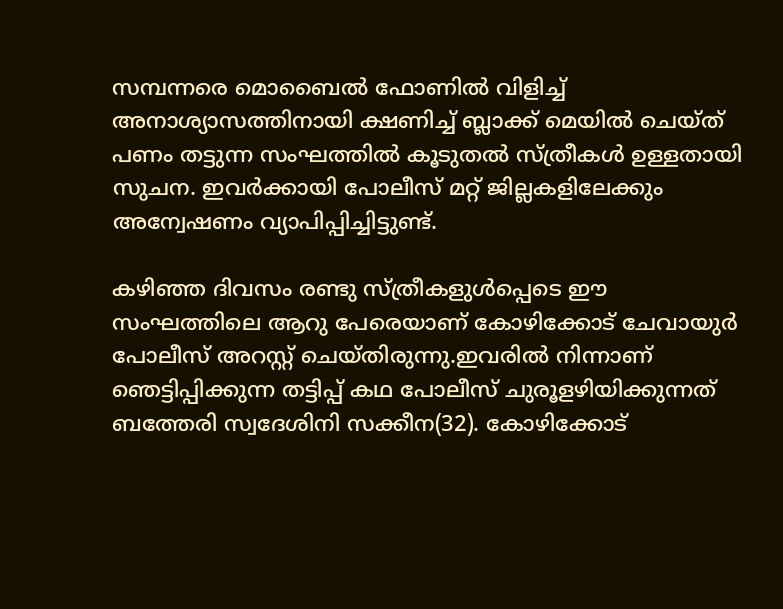സമ്പന്നരെ മൊബൈല്‍ ഫോണില്‍ വിളിച്ച് അനാശ്യാസത്തിനായി ക്ഷണിച്ച് ബ്ലാക്ക് മെയില്‍ ചെയ്ത് പണം തട്ടുന്ന സംഘത്തില്‍ കൂടുതല്‍ സ്ത്രീകള്‍ ഉള്ളതായി സുചന. ഇവര്‍ക്കായി പോലീസ് മറ്റ് ജില്ലകളിലേക്കും അന്വേഷണം വ്യാപിപ്പിച്ചിട്ടുണ്ട്.

കഴിഞ്ഞ ദിവസം രണ്ടു സ്ത്രീകളുള്‍പ്പെടെ ഈ സംഘത്തിലെ ആറു പേരെയാണ് കോഴിക്കോട് ചേവായുര്‍ പോലീസ് അറസ്റ്റ് ചെയ്തിരുന്നു.ഇവരില്‍ നിന്നാണ് ഞെട്ടിപ്പിക്കുന്ന തട്ടിപ്പ് കഥ പോലീസ് ചുരൂളഴിയിക്കുന്നത് ബത്തേരി സ്വദേശിനി സക്കീന(32). കോഴിക്കോട്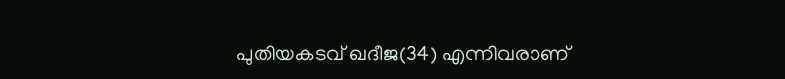പുതിയകടവ് ഖദീജ(34) എന്നിവരാണ്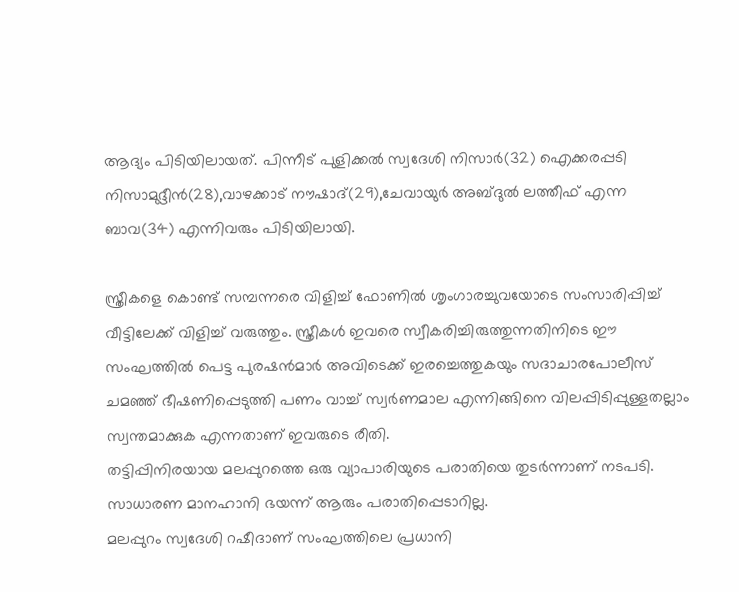ആദ്യം പിടിയിലായത്. പിന്നീട് പുളിക്കല്‍ സ്വദേശി നിസാര്‍(32) ഐക്കരപ്പടി നിസാമുദ്ദീന്‍(28),വാഴക്കാട് നൗഷാദ്(29),ചേവായുര്‍ അബ്ദുല്‍ ലത്തീഫ് എന്ന ബാവ(34) എന്നിവരും പിടിയിലായി.

സ്ത്രീകളെ കൊണ്ട് സമ്പന്നരെ വിളിച്ച് ഫോണില്‍ ശൃംഗാരച്ചുവയോടെ സംസാരിപ്പിച്ച് വീട്ടിലേക്ക് വിളിച്ച് വരുത്തും. സ്ത്രീകള്‍ ഇവരെ സ്വീകരിച്ചിരുത്തുന്നതിനിടെ ഈ സംഘത്തില്‍ പെട്ട പുരഷന്‍മാര്‍ അവിടെക്ക് ഇരച്ചെത്തുകയും സദാചാരപോലീസ് ചമഞ്ഞ് ഭീഷണിപ്പെടുത്തി പണം വാച്ച് സ്വര്‍ണമാല എന്നിങ്ങിനെ വിലപ്പിടിപ്പുള്ളതല്ലാം സ്വന്തമാക്കുക എന്നതാണ് ഇവരുടെ രീതി.
തട്ടിപ്പിനിരയായ മലപ്പുറത്തെ ഒരു വ്യാപാരിയുടെ പരാതിയെ തുടര്‍ന്നാണ് നടപടി. സാധാരണ മാനഹാനി ഭയന്ന് ആരും പരാതിപ്പെടാറില്ല.
മലപ്പുറം സ്വദേശി റഷീദാണ് സംഘത്തിലെ പ്രധാനി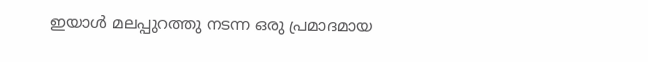ഇയാള്‍ മലപ്പുറത്തു നടന്ന ഒരു പ്രമാദമായ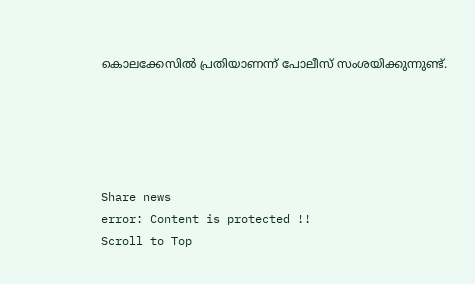കൊലക്കേസില്‍ പ്രതിയാണന്ന് പോലീസ് സംശയിക്കുന്നുണ്ട്.





Share news
error: Content is protected !!
Scroll to Top